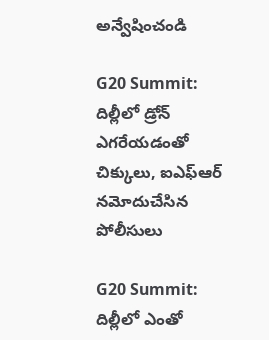అన్వేషించండి

G20 Summit: దిల్లీలో డ్రోన్‌ ఎగరేయడంతో చిక్కులు, ఐఎఫ్ఆర్‌ నమోదుచేసిన పోలీసులు

G20 Summit: దిల్లీలో ఎంతో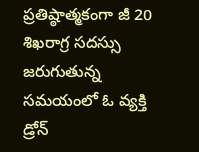ప్రతిష్ఠాత్మకంగా జీ 20 శిఖరాగ్ర సదస్సు జరుగుతున్న సమయంలో ఓ వ్యక్తి డ్రోన్‌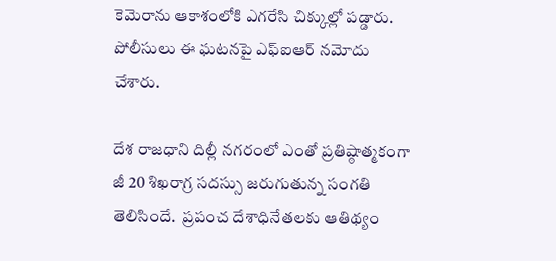కెమెరాను ఆకాశంలోకి ఎగరేసి చిక్కుల్లో పడ్డారు. పోలీసులు ఈ ఘటనపై ఎఫ్‌ఐఆర్ నమోదు చేశారు.

దేశ రాజధాని దిల్లీ నగరంలో ఎంతో ప్రతిష్ఠాత్మకంగా జీ 20 శిఖరాగ్ర సదస్సు జరుగుతున్న సంగతి తెలిసిందే.  ప్రపంచ దేశాధినేతలకు ఆతిథ్యం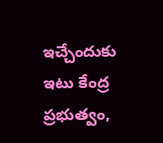ఇచ్చేందుకు ఇటు కేంద్ర ప్రభుత్వం,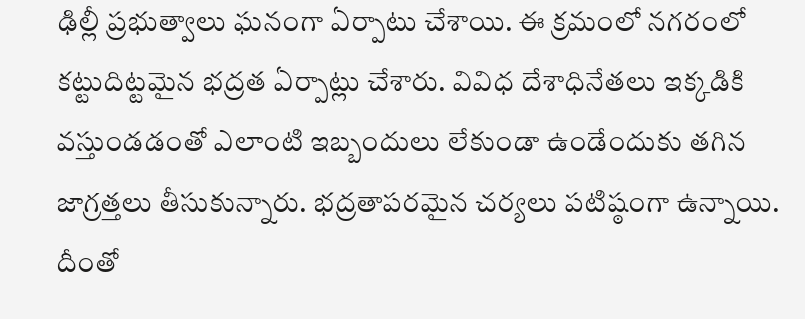ఢిల్లీ ప్రభుత్వాలు ఘనంగా ఏర్పాటు చేశాయి. ఈ క్రమంలో నగరంలో కట్టుదిట్టమైన భద్రత ఏర్పాట్లు చేశారు. వివిధ దేశాధినేతలు ఇక్కడికి వస్తుండడంతో ఎలాంటి ఇబ్బందులు లేకుండా ఉండేందుకు తగిన జాగ్రత్తలు తీసుకున్నారు. భద్రతాపరమైన చర్యలు పటిష్ఠంగా ఉన్నాయి. దీంతో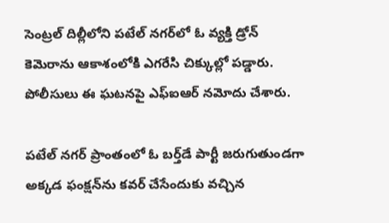సెంట్రల్‌ దిల్లీలోని పటేల్‌ నగర్‌లో ఓ వ్యక్తి డ్రోన్‌ కెమెరాను ఆకాశంలోకి ఎగరేసి చిక్కుల్లో పడ్డారు. పోలీసులు ఈ ఘటనపై ఎఫ్‌ఐఆర్ నమోదు చేశారు.

పటేల్‌ నగర్‌ ప్రాంతంలో ఓ బర్త్‌డే పార్టీ జరుగుతుండగా అక్కడ ఫంక్షన్‌ను కవర్‌ చేసేందుకు వచ్చిన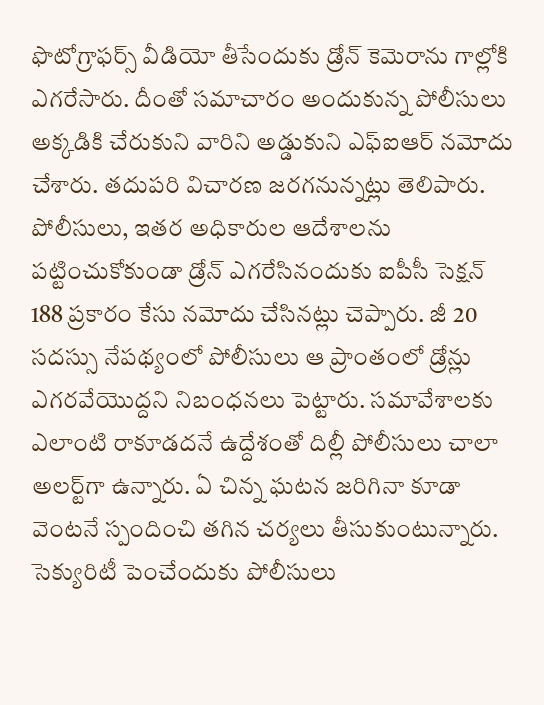ఫొటోగ్రాఫర్స్‌ వీడియో తీసేందుకు డ్రోన్‌ కెమెరాను గాల్లోకి ఎగరేసారు. దీంతో సమాచారం అందుకున్న పోలీసులు అక్కడికి చేరుకుని వారిని అడ్డుకుని ఎఫ్‌ఐఆర్‌ నమోదు చేశారు. తదుపరి విచారణ జరగనున్నట్లు తెలిపారు. పోలీసులు, ఇతర అధికారుల ఆదేశాలను పట్టించుకోకుండా డ్రోన్‌ ఎగరేసినందుకు ఐపీసీ సెక్షన్‌ 188 ప్రకారం కేసు నమోదు చేసినట్లు చెప్పారు. జీ 20 సదస్సు నేపథ్యంలో పోలీసులు ఆ ప్రాంతంలో డ్రోన్లు ఎగరవేయొద్దని నిబంధనలు పెట్టారు. సమావేశాలకు ఎలాంటి రాకూడదనే ఉద్దేశంతో దిల్లీ పోలీసులు చాలా అలర్ట్‌గా ఉన్నారు. ఏ చిన్న ఘటన జరిగినా కూడా వెంటనే స్పందించి తగిన చర్యలు తీసుకుంటున్నారు. సెక్యురిటీ పెంచేందుకు పోలీసులు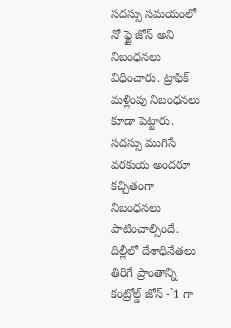సదస్సు సమయంలో నో ఫ్టై జోన్‌ అని నిబంధనలు విధించారు. ట్రాఫిక్‌ మళ్లింపు నిబంధనలు కూడా పెట్టారు. సదస్సు ముగిసే వరకుయ అందరూ కచ్చితంగా నిబంధనలు పాటించాల్సిందే.
దిల్లీలో దేశాధినేతలు తిరిగే ప్రాంతాన్ని కంట్రోల్డ్‌ జోన్‌ -`1 గా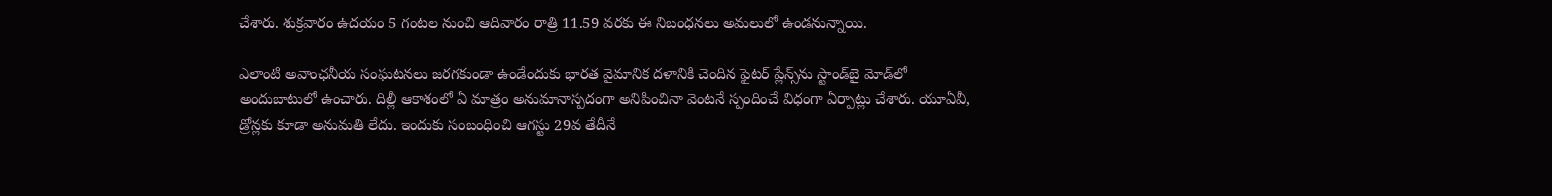చేశారు. శుక్రవారం ఉదయం 5 గంటల నుంచి ఆదివారం రాత్రి 11.59 వరకు ఈ నిబంధనలు అమలులో ఉండనున్నాయి.

ఎలాంటి అవాంఛనీయ సంఘటనలు జరగకుండా ఉండేందుకు భారత వైమానిక దళానికి చెందిన ఫైటర్‌ ప్లేన్స్‌ను స్టాండ్‌బై మోడ్‌లో అందుబాటులో ఉంచారు. దిల్లీ ఆకాశంలో ఏ మాత్రం అనుమానాస్పదంగా అనిపించినా వెంటనే స్పందించే విధంగా ఏర్పాట్లు చేశారు. యూఏవీ, డ్రోన్లకు కూడా అనుమతి లేదు. ఇందుకు సంబంధించి ఆగస్టు 29వ తేదీనే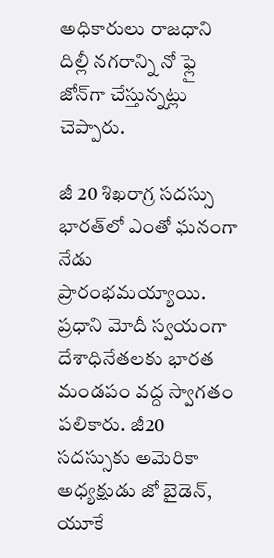అధికారులు రాజధాని దిల్లీ నగరాన్ని నో ఫ్లై జోన్‌గా చేస్తున్నట్లు చెప్పారు.

జీ 20 శిఖరాగ్ర సదస్సు భారత్‌లో ఎంతో ఘనంగా నేడు ప్రారంభమయ్యాయి. ప్రధాని మోదీ స్వయంగా దేశాధినేతలకు భారత మండపం వద్ద స్వాగతం పలికారు. జీ20 సదస్సుకు అమెరికా అధ్యక్షుడు జో బైడెన్‌, యూకే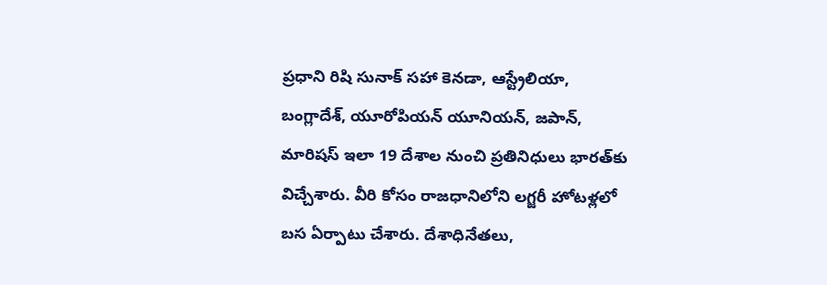ప్రధాని రిషి సునాక్‌ సహా కెనడా, ఆస్ట్రేలియా, బంగ్లాదేశ్‌, యూరోపియన్‌ యూనియన్‌, జపాన్‌, మారిషస్‌ ఇలా 19 దేశాల నుంచి ప్రతినిధులు భారత్‌కు విచ్చేశారు. వీరి కోసం రాజధానిలోని లగ్జరీ హోటళ్లలో బస ఏర్పాటు చేశారు. దేశాధినేతలు,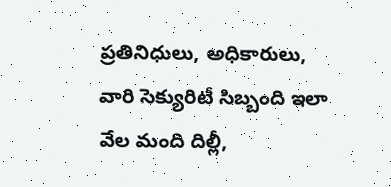ప్రతినిధులు, అధికారులు, వారి సెక్యురిటీ సిబ్బంది ఇలా వేల మంది దిల్లీ,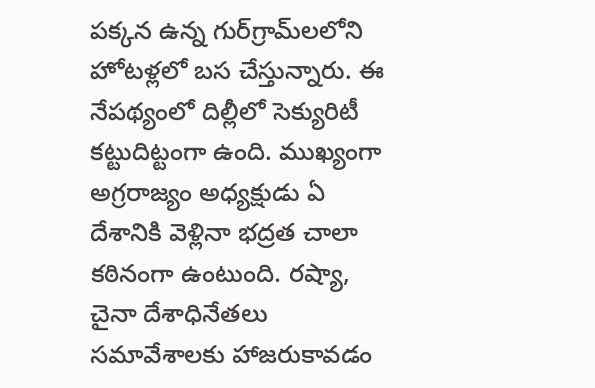పక్కన ఉన్న గుర్‌గ్రామ్‌లలోని హోటళ్లలో బస చేస్తున్నారు. ఈ నేపథ్యంలో దిల్లీలో సెక్యురిటీ కట్టుదిట్టంగా ఉంది. ముఖ్యంగా అగ్రరాజ్యం అధ్యక్షుడు ఏ దేశానికి వెళ్లినా భద్రత చాలా కఠినంగా ఉంటుంది. రష్యా, చైనా దేశాధినేతలు సమావేశాలకు హాజరుకావడం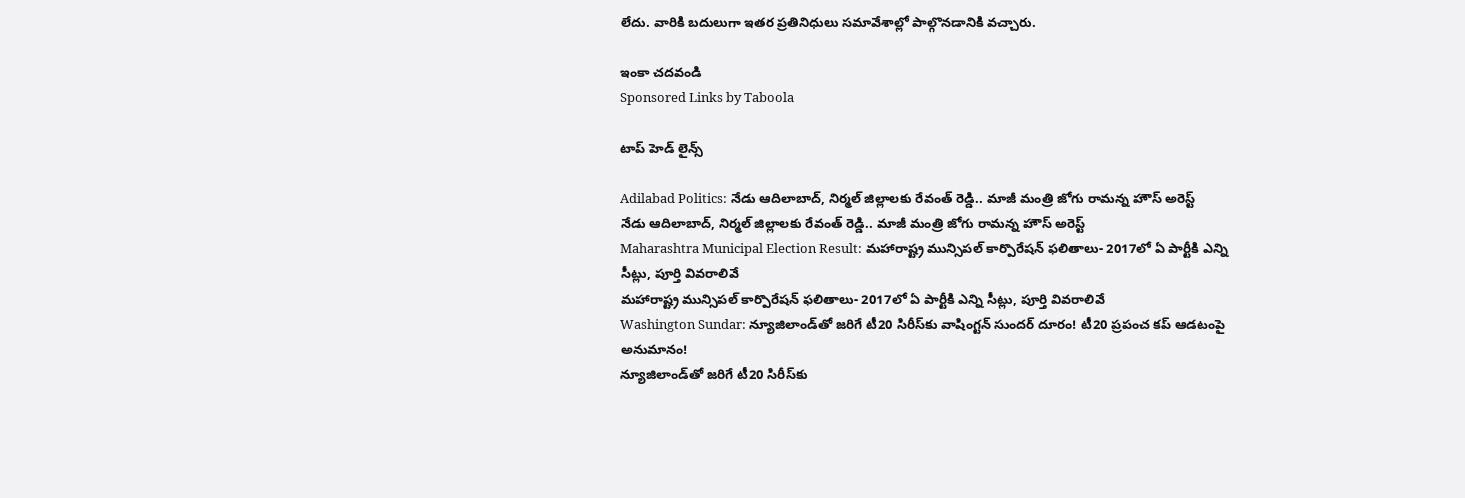లేదు. వారికి బదులుగా ఇతర ప్రతినిధులు సమావేశాల్లో పాల్గొనడానికి వచ్చారు.

ఇంకా చదవండి
Sponsored Links by Taboola

టాప్ హెడ్ లైన్స్

Adilabad Politics: నేడు ఆదిలాబాద్, నిర్మల్ జిల్లాలకు రేవంత్ రెడ్డి.. మాజీ మంత్రి జోగు రామన్న హౌస్ అరెస్ట్
నేడు ఆదిలాబాద్, నిర్మల్ జిల్లాలకు రేవంత్ రెడ్డి.. మాజీ మంత్రి జోగు రామన్న హౌస్ అరెస్ట్
Maharashtra Municipal Election Result: మహారాష్ట్ర మున్సిపల్ కార్పొరేషన్ ఫలితాలు- 2017లో ఏ పార్టీకి ఎన్ని సీట్లు, పూర్తి వివరాలివే
మహారాష్ట్ర మున్సిపల్ కార్పొరేషన్ ఫలితాలు- 2017లో ఏ పార్టీకి ఎన్ని సీట్లు, పూర్తి వివరాలివే
Washington Sundar: న్యూజిలాండ్‌తో జరిగే టీ20 సిరీస్‌కు వాషింగ్టన్ సుందర్ దూరం! టీ20 ప్రపంచ కప్ ఆడటంపై అనుమానం!
న్యూజిలాండ్‌తో జరిగే టీ20 సిరీస్‌కు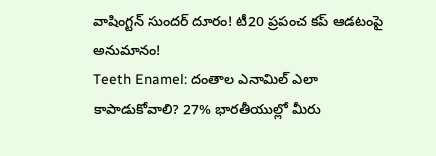వాషింగ్టన్ సుందర్ దూరం! టీ20 ప్రపంచ కప్ ఆడటంపై అనుమానం!
Teeth Enamel: దంతాల ఎనామిల్‌ ఎలా కాపాడుకోవాలి? 27% భారతీయుల్లో మీరు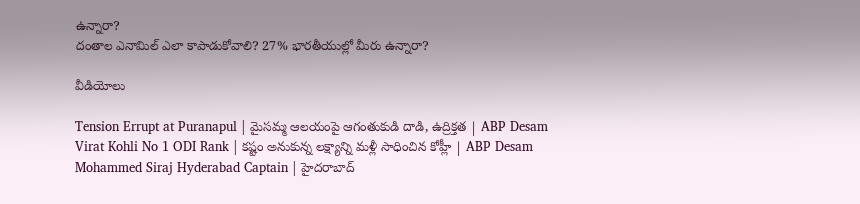ఉన్నారా?
దంతాల ఎనామిల్‌ ఎలా కాపాడుకోవాలి? 27% భారతీయుల్లో మీరు ఉన్నారా?

వీడియోలు

Tension Errupt at Puranapul | మైసమ్మ ఆలయంపై ఆగంతుకుడి దాడి, ఉద్రిక్తత | ABP Desam
Virat Kohli No 1 ODI Rank | కష్టం అనుకున్న లక్ష్యాన్ని మళ్లీ సాధించిన కోహ్లీ | ABP Desam
Mohammed Siraj Hyderabad Captain | హైదరాబాద్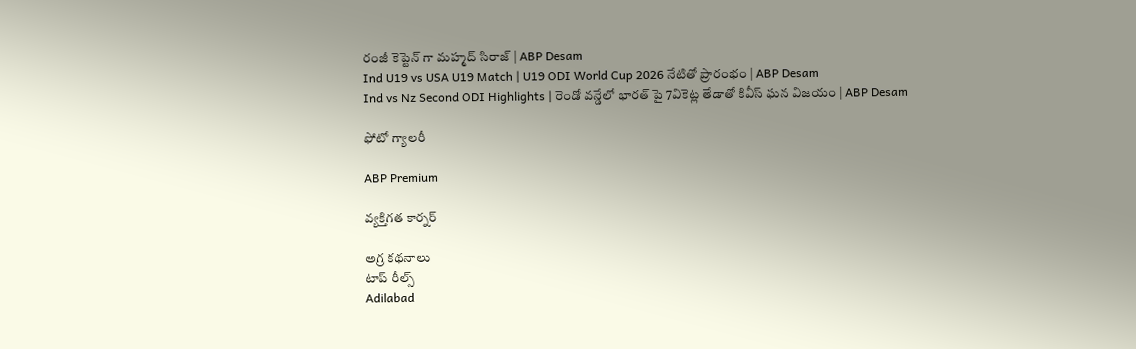రంజీ కెప్టెన్ గా మహ్మద్ సిరాజ్ | ABP Desam
Ind U19 vs USA U19 Match | U19 ODI World Cup 2026 నేటితో ప్రారంభం | ABP Desam
Ind vs Nz Second ODI Highlights | రెండో వన్డేలో భారత్ పై 7వికెట్ల తేడాతో కివీస్ ఘన విజయం | ABP Desam

ఫోటో గ్యాలరీ

ABP Premium

వ్యక్తిగత కార్నర్

అగ్ర కథనాలు
టాప్ రీల్స్
Adilabad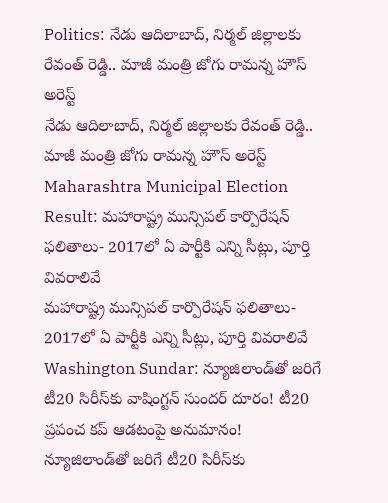Politics: నేడు ఆదిలాబాద్, నిర్మల్ జిల్లాలకు రేవంత్ రెడ్డి.. మాజీ మంత్రి జోగు రామన్న హౌస్ అరెస్ట్
నేడు ఆదిలాబాద్, నిర్మల్ జిల్లాలకు రేవంత్ రెడ్డి.. మాజీ మంత్రి జోగు రామన్న హౌస్ అరెస్ట్
Maharashtra Municipal Election Result: మహారాష్ట్ర మున్సిపల్ కార్పొరేషన్ ఫలితాలు- 2017లో ఏ పార్టీకి ఎన్ని సీట్లు, పూర్తి వివరాలివే
మహారాష్ట్ర మున్సిపల్ కార్పొరేషన్ ఫలితాలు- 2017లో ఏ పార్టీకి ఎన్ని సీట్లు, పూర్తి వివరాలివే
Washington Sundar: న్యూజిలాండ్‌తో జరిగే టీ20 సిరీస్‌కు వాషింగ్టన్ సుందర్ దూరం! టీ20 ప్రపంచ కప్ ఆడటంపై అనుమానం!
న్యూజిలాండ్‌తో జరిగే టీ20 సిరీస్‌కు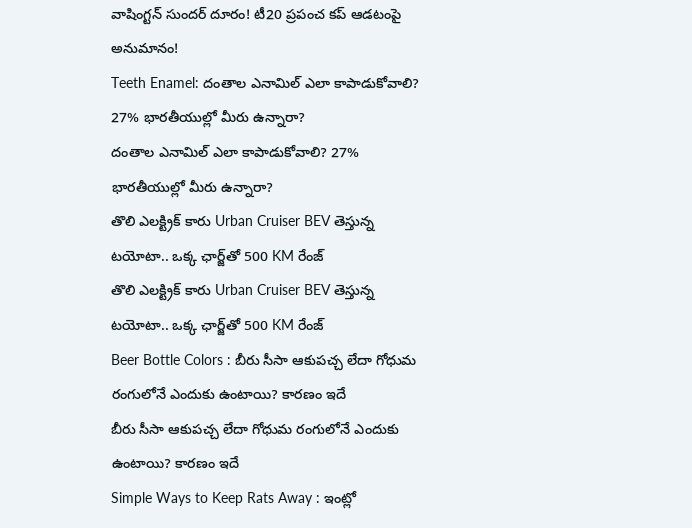వాషింగ్టన్ సుందర్ దూరం! టీ20 ప్రపంచ కప్ ఆడటంపై అనుమానం!
Teeth Enamel: దంతాల ఎనామిల్‌ ఎలా కాపాడుకోవాలి? 27% భారతీయుల్లో మీరు ఉన్నారా?
దంతాల ఎనామిల్‌ ఎలా కాపాడుకోవాలి? 27% భారతీయుల్లో మీరు ఉన్నారా?
తొలి ఎలక్ట్రిక్ కారు Urban Cruiser BEV తెస్తున్న టయోటా.. ఒక్క ఛార్జ్‌తో 500 KM రేంజ్
తొలి ఎలక్ట్రిక్ కారు Urban Cruiser BEV తెస్తున్న టయోటా.. ఒక్క ఛార్జ్‌తో 500 KM రేంజ్
Beer Bottle Colors : బీరు సీసా ఆకుపచ్చ లేదా గోధుమ రంగులోనే ఎందుకు ఉంటాయి? కారణం ఇదే
బీరు సీసా ఆకుపచ్చ లేదా గోధుమ రంగులోనే ఎందుకు ఉంటాయి? కారణం ఇదే
Simple Ways to Keep Rats Away : ఇంట్లో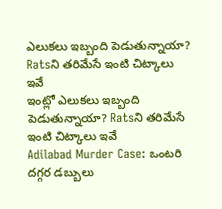ఎలుకలు ఇబ్బంది పెడుతున్నాయా? Ratsని తరిమేసే ఇంటి చిట్కాలు ఇవే
ఇంట్లో ఎలుకలు ఇబ్బంది పెడుతున్నాయా? Ratsని తరిమేసే ఇంటి చిట్కాలు ఇవే
Adilabad Murder Case: ఒంటరి దగ్గర డబ్బులు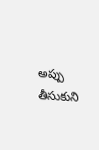అప్పు తీసుకుని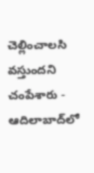చెల్లించాలసి వస్తుందని చంపేశారు - ఆదిలాబాద్‌లో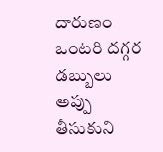దారుణం
ఒంటరి దగ్గర డబ్బులు అప్పు తీసుకుని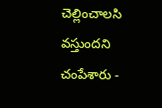చెల్లించాలసి వస్తుందని చంపేశారు -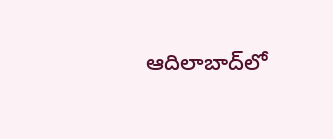ఆదిలాబాద్‌లో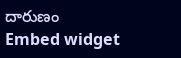దారుణం
Embed widget